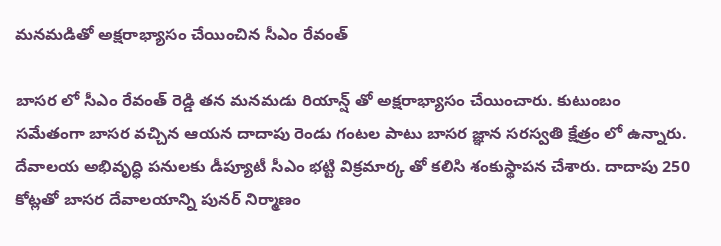మనమడితో అక్షరాభ్యాసం చేయించిన సీఎం రేవంత్

బాసర లో సీఎం రేవంత్ రెడ్డి తన మనమడు రియాన్ష్ తో అక్షరాభ్యాసం చేయించారు. కుటుంబం సమేతంగా బాసర వచ్చిన ఆయన దాదాపు రెండు గంటల పాటు బాసర జ్ఞాన సరస్వతి క్షేత్రం లో ఉన్నారు. దేవాలయ అభివృద్ధి పనులకు డీప్యూటీ సీఎం భట్టి విక్రమార్క తో కలిసి శంకుస్థాపన చేశారు. దాదాపు 250 కోట్లతో బాసర దేవాలయాన్ని పునర్ నిర్మాణం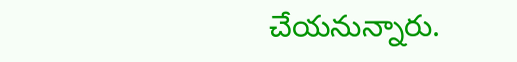చేయనున్నారు.